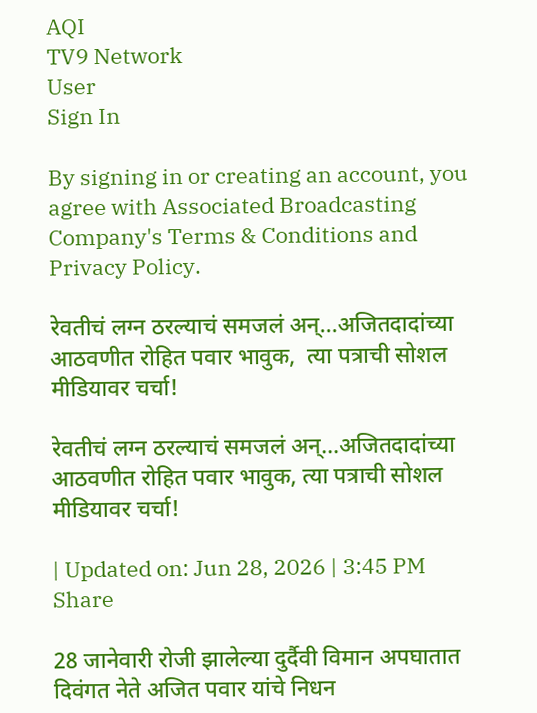AQI
TV9 Network
User
Sign In

By signing in or creating an account, you agree with Associated Broadcasting Company's Terms & Conditions and Privacy Policy.

रेवतीचं लग्न ठरल्याचं समजलं अन्...अजितदादांच्या आठवणीत रोहित पवार भावुक,  त्या पत्राची सोशल मीडियावर चर्चा!

रेवतीचं लग्न ठरल्याचं समजलं अन्…अजितदादांच्या आठवणीत रोहित पवार भावुक, त्या पत्राची सोशल मीडियावर चर्चा!

| Updated on: Jun 28, 2026 | 3:45 PM
Share

28 जानेवारी रोजी झालेल्या दुर्दैवी विमान अपघातात दिवंगत नेते अजित पवार यांचे निधन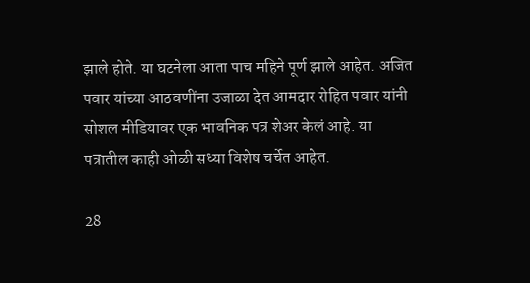झाले होते. या घटनेला आता पाच महिने पूर्ण झाले आहेत. अजित पवार यांच्या आठवणींना उजाळा देत आमदार रोहित पवार यांनी सोशल मीडियावर एक भावनिक पत्र शेअर केलं आहे. या पत्रातील काही ओळी सध्या विशेष चर्चेत आहेत.

28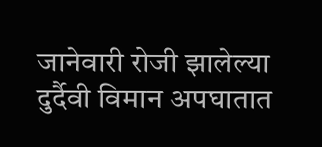जानेवारी रोजी झालेल्या दुर्दैवी विमान अपघातात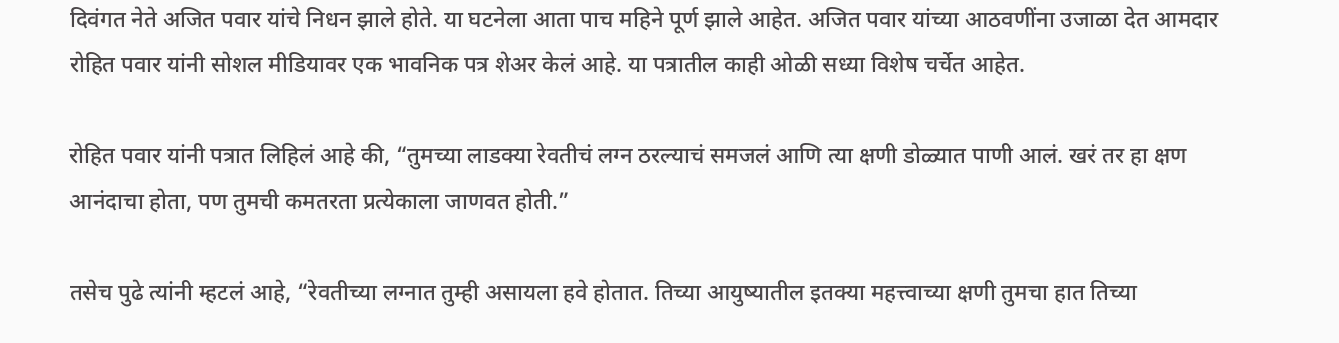दिवंगत नेते अजित पवार यांचे निधन झाले होते. या घटनेला आता पाच महिने पूर्ण झाले आहेत. अजित पवार यांच्या आठवणींना उजाळा देत आमदार रोहित पवार यांनी सोशल मीडियावर एक भावनिक पत्र शेअर केलं आहे. या पत्रातील काही ओळी सध्या विशेष चर्चेत आहेत.

रोहित पवार यांनी पत्रात लिहिलं आहे की, “तुमच्या लाडक्या रेवतीचं लग्न ठरल्याचं समजलं आणि त्या क्षणी डोळ्यात पाणी आलं. खरं तर हा क्षण आनंदाचा होता, पण तुमची कमतरता प्रत्येकाला जाणवत होती.”

तसेच पुढे त्यांनी म्हटलं आहे, “रेवतीच्या लग्नात तुम्ही असायला हवे होतात. तिच्या आयुष्यातील इतक्या महत्त्वाच्या क्षणी तुमचा हात तिच्या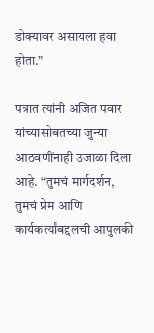डोक्यावर असायला हवा होता.”

पत्रात त्यांनी अजित पवार यांच्यासोबतच्या जुन्या आठवणींनाही उजाळा दिला आहे. “तुमचं मार्गदर्शन, तुमचं प्रेम आणि कार्यकर्त्यांबद्दलची आपुलकी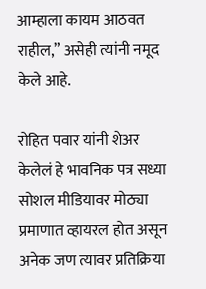आम्हाला कायम आठवत राहील,” असेही त्यांनी नमूद केले आहे.

रोहित पवार यांनी शेअर केलेलं हे भावनिक पत्र सध्या सोशल मीडियावर मोठ्या प्रमाणात व्हायरल होत असून अनेक जण त्यावर प्रतिक्रिया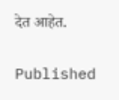देत आहेत.

Published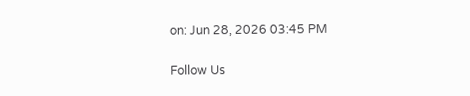on: Jun 28, 2026 03:45 PM

Follow Us